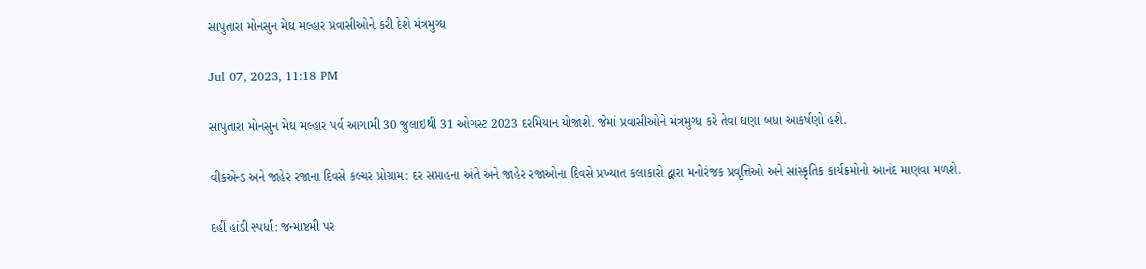સાપુતારા મોનસુન મેઘ મલ્હાર પ્રવાસીઓને કરી દેશે મંત્રમુગ્ઘ

Jul 07, 2023, 11:18 PM

સાપુતારા મોનસુન મેઘ મલ્હાર પર્વ આગામી 30 જુલાઇથી 31 ઓગસ્ટ 2023 દરમિયાન યોજાશે. જેમાં પ્રવાસીઓને મંત્રમુગ્ધ કરે તેવા ઘણા બધા આકર્ષણો હશે.

વીકએન્ડ અને જાહેર રજાના દિવસે કલ્ચર પ્રોગ્રામ: દર સપ્તાહના અંતે અને જાહેર રજાઓના દિવસે પ્રખ્યાત કલાકારો દ્વારા મનોરંજક પ્રવૃત્તિઓ અને સાંસ્કૃતિક કાર્યક્રમોનો આનંદ માણવા મળશે.

દહીં હાંડી સ્પર્ધા: જન્માષ્ટમી પર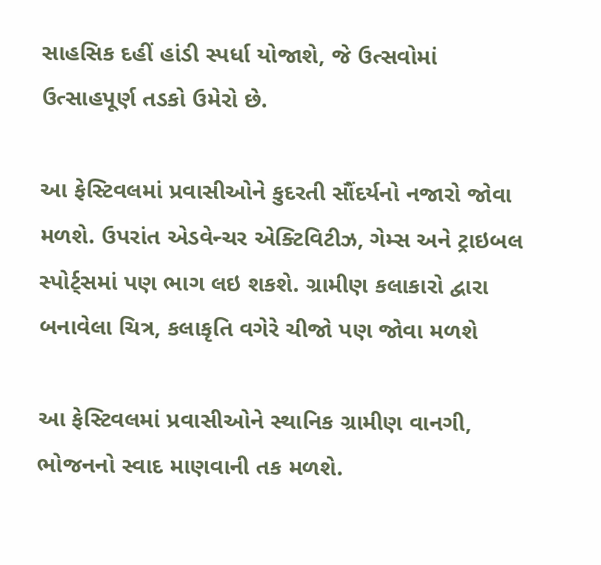સાહસિક દહીં હાંડી સ્પર્ધા યોજાશે, જે ઉત્સવોમાં ઉત્સાહપૂર્ણ તડકો ઉમેરો છે.

આ ફેસ્ટિવલમાં પ્રવાસીઓને કુદરતી સૌંદર્યનો નજારો જોવા મળશે. ઉપરાંત એડવેન્ચર એક્ટિવિટીઝ, ગેમ્સ અને ટ્રાઇબલ સ્પોર્ટ્સમાં પણ ભાગ લઇ શકશે. ગ્રામીણ કલાકારો દ્વારા બનાવેલા ચિત્ર, કલાકૃતિ વગેરે ચીજો પણ જોવા મળશે

આ ફેસ્ટિવલમાં પ્રવાસીઓને સ્થાનિક ગ્રામીણ વાનગી, ભોજનનો સ્વાદ માણવાની તક મળશે.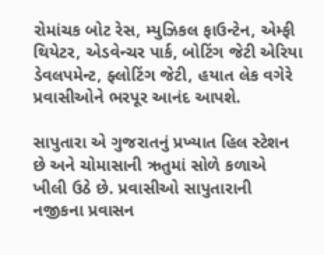રોમાંચક બોટ રેસ, મ્યુઝિકલ ફાઉન્ટેન, એમ્ફી થિયેટર, એડવેન્ચર પાર્ક, બોટિંગ જેટી એરિયા ડેવલપમેન્ટ, ફ્લોટિંગ જેટી, હયાત લેક વગેરે પ્રવાસીઓને ભરપૂર આનંદ આપશે.

સાપુતારા એ ગુજરાતનું પ્રખ્યાત હિલ સ્ટેશન છે અને ચોમાસાની ઋતુમાં સોળે કળાએ ખીલી ઉઠે છે. પ્રવાસીઓ સાપુતારાની નજીકના પ્રવાસન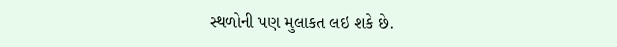સ્થળોની પણ મુલાકત લઇ શકે છે.